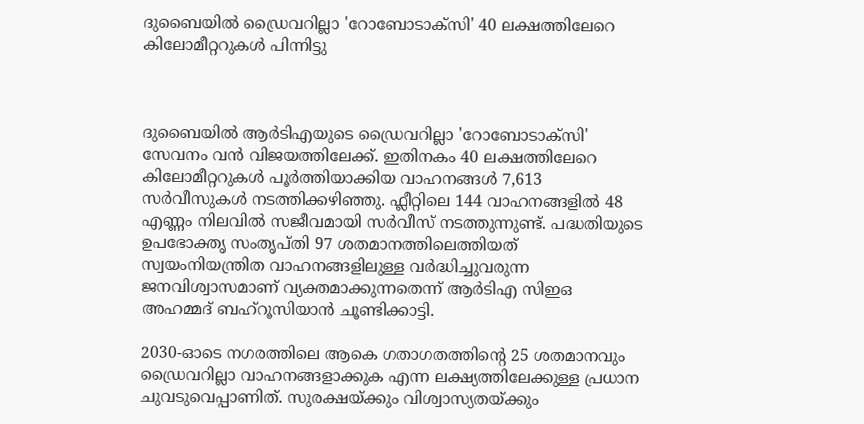ദുബൈയിൽ ഡ്രൈവറില്ലാ 'റോബോടാക്‌സി' 40 ലക്ഷത്തിലേറെ കിലോമീറ്ററുകൾ പിന്നിട്ടു



ദുബൈയിൽ ആർടിഎയുടെ ഡ്രൈവറില്ലാ 'റോബോടാക്‌സി' സേവനം വൻ വിജയത്തിലേക്ക്. ഇതിനകം 40 ലക്ഷത്തിലേറെ കിലോമീറ്ററുകൾ പൂർത്തിയാക്കിയ വാഹനങ്ങൾ 7,613 സർവീസുകൾ നടത്തിക്കഴിഞ്ഞു. ഫ്ലീറ്റിലെ 144 വാഹനങ്ങളിൽ 48 എണ്ണം നിലവിൽ സജീവമായി സർവീസ് നടത്തുന്നുണ്ട്. പദ്ധതിയുടെ ഉപഭോക്തൃ സംതൃപ്തി 97 ശതമാനത്തിലെത്തിയത് സ്വയംനിയന്ത്രിത വാഹനങ്ങളിലുള്ള വർദ്ധിച്ചുവരുന്ന ജനവിശ്വാസമാണ് വ്യക്തമാക്കുന്നതെന്ന് ആർടിഎ സിഇഒ അഹമ്മദ് ബഹ്‌റൂസിയാൻ ചൂണ്ടിക്കാട്ടി.

2030-ഓടെ നഗരത്തിലെ ആകെ ഗതാഗതത്തിന്റെ 25 ശതമാനവും ഡ്രൈവറില്ലാ വാഹനങ്ങളാക്കുക എന്ന ലക്ഷ്യത്തിലേക്കുള്ള പ്രധാന ചുവടുവെപ്പാണിത്. സുരക്ഷയ്ക്കും വിശ്വാസ്യതയ്ക്കും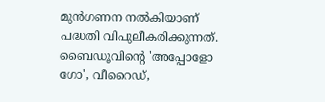മുൻഗണന നൽകിയാണ് പദ്ധതി വിപുലീകരിക്കുന്നത്. ബൈഡൂവിന്റെ 'അപ്പോളോ ഗോ', വീറൈഡ്,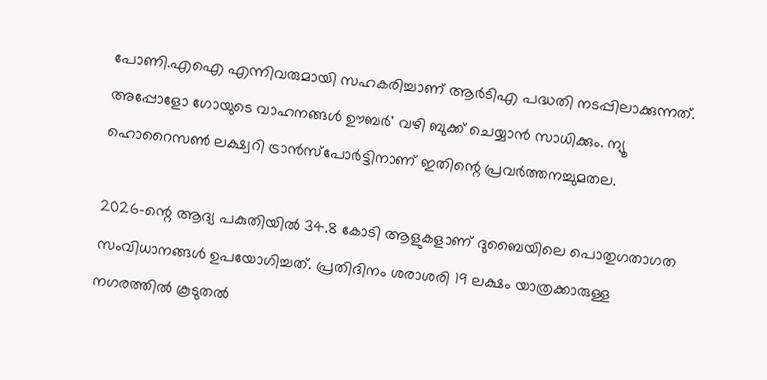പോണി.എഐ എന്നിവരുമായി സഹകരിച്ചാണ് ആർടിഎ പദ്ധതി നടപ്പിലാക്കുന്നത്. അപ്പോളോ ഗോയുടെ വാഹനങ്ങൾ ഊബര്‍' വഴി ബുക്ക് ചെയ്യാൻ സാധിക്കും. ന്യൂ ഹൊറൈസൺ ലക്ഷ്വറി ട്രാൻസ്‌പോർട്ടിനാണ് ഇതിന്റെ പ്രവർത്തനച്ചുമതല.

2026-ന്റെ ആദ്യ പകുതിയിൽ 34.8 കോടി ആളുകളാണ് ദുബൈയിലെ പൊതുഗതാഗത സംവിധാനങ്ങൾ ഉപയോഗിച്ചത്. പ്രതിദിനം ശരാശരി 19 ലക്ഷം യാത്രക്കാരുള്ള നഗരത്തിൽ കൂടുതൽ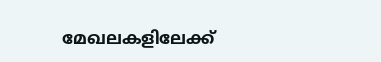മേഖലകളിലേക്ക്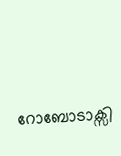റോബോടാക്സി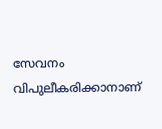സേവനം വിപുലീകരിക്കാനാണ്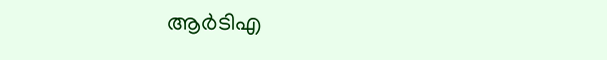ആര്‍ടിഎ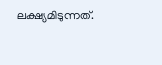ലക്ഷ്യമിടുന്നത്.